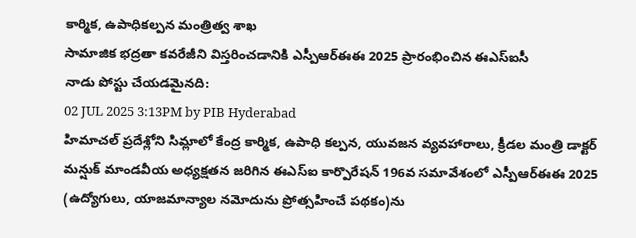కార్మిక, ఉపాధికల్పన మంత్రిత్వ శాఖ
సామాజిక భద్రతా కవరేజీని విస్తరించడానికి ఎస్పీఆర్ఈఈ 2025 ప్రారంభించిన ఈఎస్ఐసీ
నాడు పోస్టు చేయడమైనది:
02 JUL 2025 3:13PM by PIB Hyderabad
హిమాచల్ ప్రదేశ్లోని సిమ్లాలో కేంద్ర కార్మిక, ఉపాధి కల్పన, యువజన వ్యవహారాలు, క్రీడల మంత్రి డాక్టర్ మన్షుక్ మాండవీయ అధ్యక్షతన జరిగిన ఈఎస్ఐ కార్పొరేషన్ 196వ సమావేశంలో ఎస్పీఆర్ఈఈ 2025 (ఉద్యోగులు, యాజమాన్యాల నమోదును ప్రోత్సహించే పథకం)ను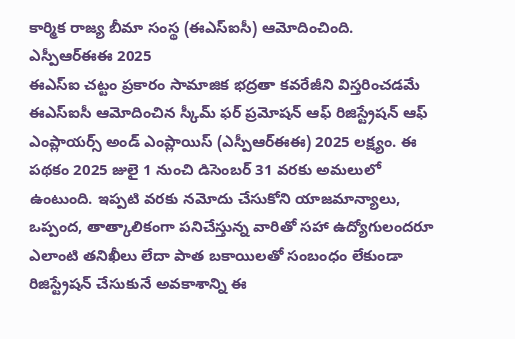కార్మిక రాజ్య బీమా సంస్థ (ఈఎస్ఐసీ) ఆమోదించింది.
ఎస్పీఆర్ఈఈ 2025
ఈఎస్ఐ చట్టం ప్రకారం సామాజిక భద్రతా కవరేజీని విస్తరించడమే ఈఎస్ఐసీ ఆమోదించిన స్కీమ్ ఫర్ ప్రమోషన్ ఆఫ్ రిజిస్ట్రేషన్ ఆఫ్ ఎంప్లాయర్స్ అండ్ ఎంప్లాయిస్ (ఎస్పీఆర్ఈఈ) 2025 లక్ష్యం. ఈ పథకం 2025 జులై 1 నుంచి డిసెంబర్ 31 వరకు అమలులో ఉంటుంది. ఇప్పటి వరకు నమోదు చేసుకోని యాజమాన్యాలు, ఒప్పంద, తాత్కాలికంగా పనిచేస్తున్న వారితో సహా ఉద్యోగులందరూ ఎలాంటి తనిఖీలు లేదా పాత బకాయిలతో సంబంధం లేకుండా రిజిస్ట్రేషన్ చేసుకునే అవకాశాన్ని ఈ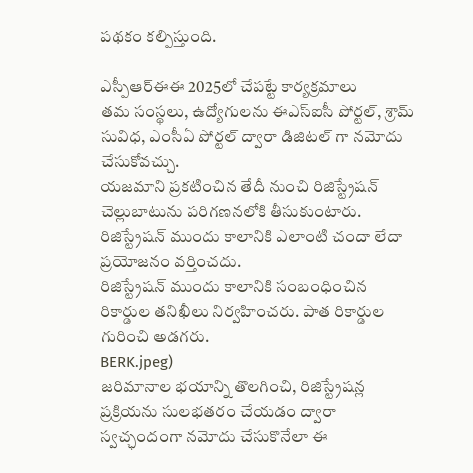పథకం కల్పిస్తుంది.

ఎస్పీఆర్ఈఈ 2025లో చేపట్టే కార్యక్రమాలు
తమ సంస్థలు, ఉద్యోగులను ఈఎస్ఐసీ పోర్టల్, శ్రామ్ సువిధ, ఎంసీఏ పోర్టల్ ద్వారా డిజిటల్ గా నమోదు చేసుకోవచ్చు.
యజమాని ప్రకటించిన తేదీ నుంచి రిజిస్ట్రేషన్ చెల్లుబాటును పరిగణనలోకి తీసుకుంటారు.
రిజిస్ట్రేషన్ ముందు కాలానికి ఎలాంటి చందా లేదా ప్రయోజనం వర్తించదు.
రిజిస్ట్రేషన్ ముందు కాలానికి సంబంధించిన రికార్డుల తనిఖీలు నిర్వహించరు. పాత రికార్డుల గురించి అడగరు.
BERK.jpeg)
జరిమానాల భయాన్ని తొలగించి, రిజిస్ట్రేషన్ల ప్రక్రియను సులభతరం చేయడం ద్వారా స్వచ్ఛందంగా నమోదు చేసుకొనేలా ఈ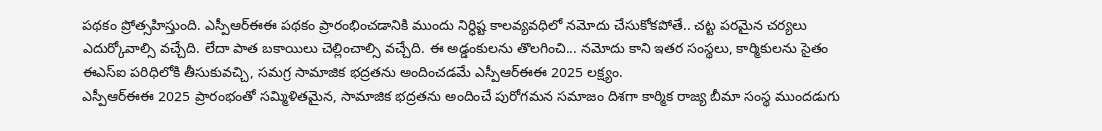పథకం ప్రోత్సహిస్తుంది. ఎస్పీఆర్ఈఈ పథకం ప్రారంభించడానికి ముందు నిర్ధిష్ట కాలవ్యవధిలో నమోదు చేసుకోకపోతే.. చట్ట పరమైన చర్యలు ఎదుర్కోవాల్సి వచ్చేది. లేదా పాత బకాయిలు చెల్లించాల్సి వచ్చేది. ఈ అడ్డంకులను తొలగించి... నమోదు కాని ఇతర సంస్థలు, కార్మికులను సైతం ఈఎస్ఐ పరిధిలోకి తీసుకువచ్చి, సమగ్ర సామాజిక భద్రతను అందించడమే ఎస్పీఆర్ఈఈ 2025 లక్ష్యం.
ఎస్పీఆర్ఈఈ 2025 ప్రారంభంతో సమ్మిళితమైన, సామాజిక భద్రతను అందించే పురోగమన సమాజం దిశగా కార్మిక రాజ్య బీమా సంస్థ ముందడుగు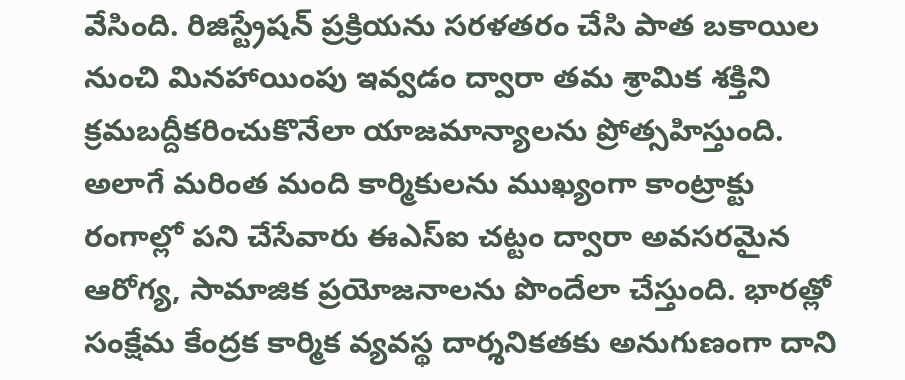వేసింది. రిజిస్ట్రేషన్ ప్రక్రియను సరళతరం చేసి పాత బకాయిల నుంచి మినహాయింపు ఇవ్వడం ద్వారా తమ శ్రామిక శక్తిని క్రమబద్దీకరించుకొనేలా యాజమాన్యాలను ప్రోత్సహిస్తుంది. అలాగే మరింత మంది కార్మికులను ముఖ్యంగా కాంట్రాక్టు రంగాల్లో పని చేసేవారు ఈఎస్ఐ చట్టం ద్వారా అవసరమైన ఆరోగ్య, సామాజిక ప్రయోజనాలను పొందేలా చేస్తుంది. భారత్లో సంక్షేమ కేంద్రక కార్మిక వ్యవస్థ దార్శనికతకు అనుగుణంగా దాని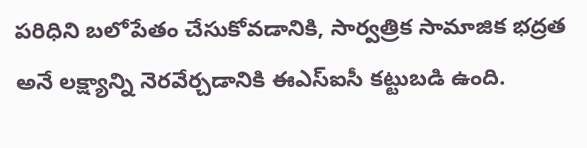పరిధిని బలోపేతం చేసుకోవడానికి, సార్వత్రిక సామాజిక భద్రత అనే లక్ష్యాన్ని నెరవేర్చడానికి ఈఎస్ఐసీ కట్టుబడి ఉంది.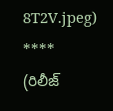8T2V.jpeg)
****
(రిలీజ్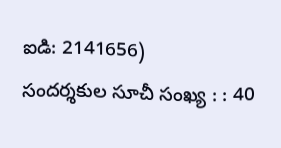ఐడి: 2141656)
సందర్శకుల సూచీ సంఖ్య : : 40